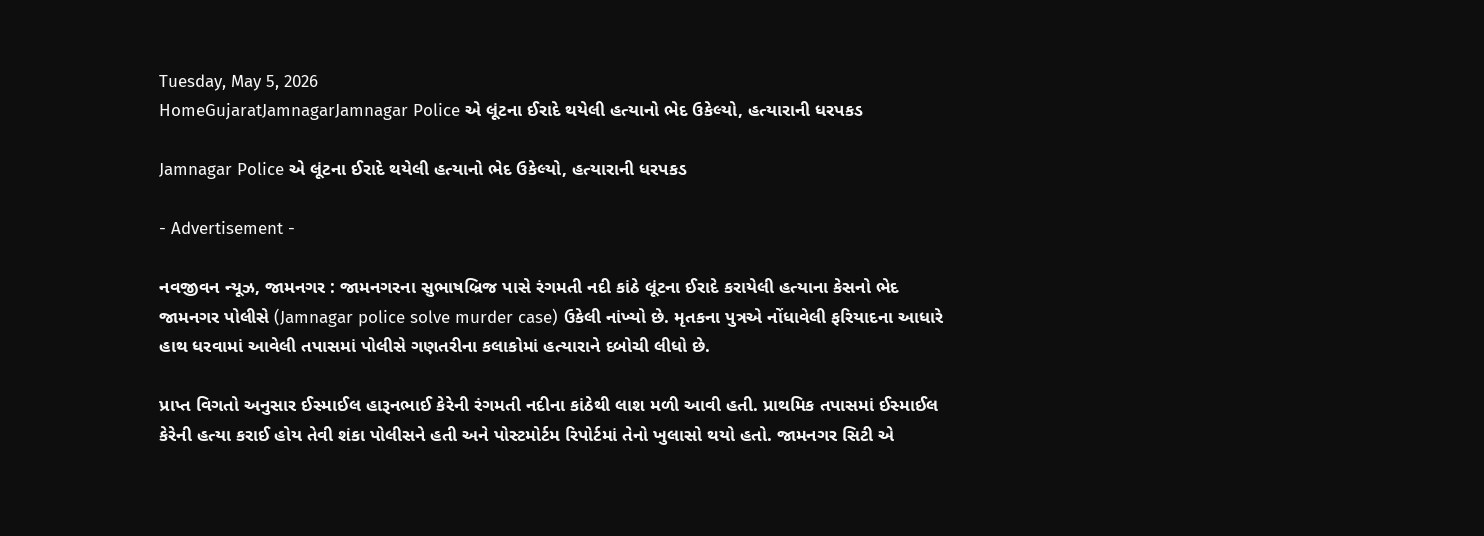Tuesday, May 5, 2026
HomeGujaratJamnagarJamnagar Police એ લૂંટના ઈરાદે થયેલી હત્યાનો ભેદ ઉકેલ્યો, હત્યારાની ધરપકડ

Jamnagar Police એ લૂંટના ઈરાદે થયેલી હત્યાનો ભેદ ઉકેલ્યો, હત્યારાની ધરપકડ

- Advertisement -

નવજીવન ન્યૂઝ, જામનગર : જામનગરના સુભાષબ્રિજ પાસે રંગમતી નદી કાંઠે લૂંટના ઈરાદે કરાયેલી હત્યાના કેસનો ભેદ જામનગર પોલીસે (Jamnagar police solve murder case) ઉકેલી નાંખ્યો છે. મૃતકના પુત્રએ નોંધાવેલી ફરિયાદના આધારે હાથ ધરવામાં આવેલી તપાસમાં પોલીસે ગણતરીના કલાકોમાં હત્યારાને દબોચી લીધો છે.

પ્રાપ્ત વિગતો અનુસાર ઈસ્માઈલ હારૂનભાઈ કેરેની રંગમતી નદીના કાંઠેથી લાશ મળી આવી હતી. પ્રાથમિક તપાસમાં ઈસ્માઈલ કેરેની હત્યા કરાઈ હોય તેવી શંકા પોલીસને હતી અને પોસ્ટમોર્ટમ રિપોર્ટમાં તેનો ખુલાસો થયો હતો. જામનગર સિટી એ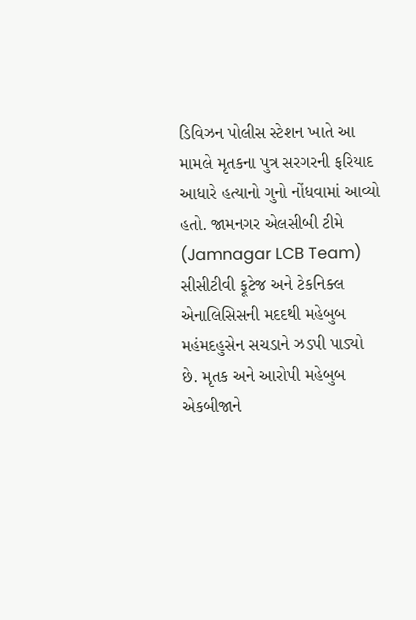ડિવિઝન પોલીસ સ્ટેશન ખાતે આ મામલે મૃતકના પુત્ર સરગરની ફરિયાદ આધારે હત્યાનો ગુનો નોંધવામાં આવ્યો હતો. જામનગર એલસીબી ટીમે (Jamnagar LCB Team) સીસીટીવી ફૂટેજ અને ટેકનિક્લ એનાલિસિસની મદદથી મહેબુબ મહંમદહુસેન સચડાને ઝડપી પાડ્યો છે. મૃતક અને આરોપી મહેબુબ એકબીજાને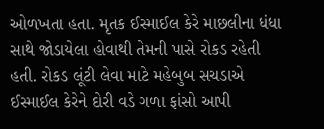ઓળખતા હતા. મૃતક ઈસ્માઈલ કેરે માછલીના ધંધા સાથે જોડાયેલા હોવાથી તેમની પાસે રોકડ રહેતી હતી. રોકડ લૂંટી લેવા માટે મહેબુબ સચડાએ ઈસ્માઈલ કેરેને દોરી વડે ગળા ફાંસો આપી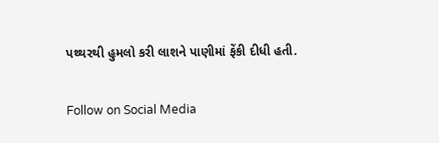પથ્થરથી હુમલો કરી લાશને પાણીમાં ફેંકી દીધી હતી.

Follow on Social Media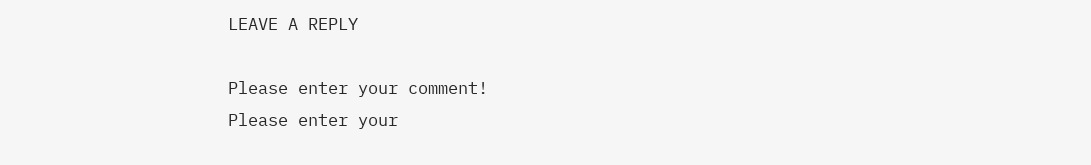LEAVE A REPLY

Please enter your comment!
Please enter your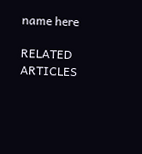name here

RELATED ARTICLES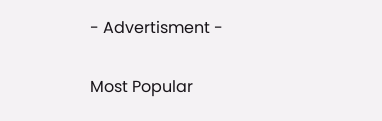- Advertisment -

Most Popular